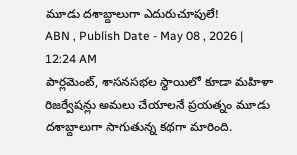మూడు దశాబ్దాలుగా ఎదురుచూపులే!
ABN , Publish Date - May 08 , 2026 | 12:24 AM
పార్లమెంట్, శాసనసభల స్థాయిలో కూడా మహిళా రిజర్వేషన్లు అమలు చేయాలనే ప్రయత్నం మూడు దశాబ్దాలుగా సాగుతున్న కథగా మారింది.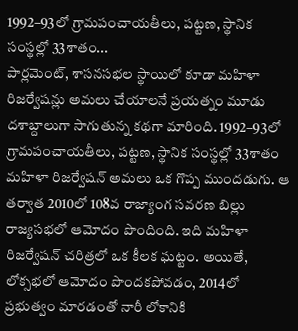1992–93లో గ్రామపంచాయతీలు, పట్టణ, స్థానిక సంస్థల్లో 33శాతం...
పార్లమెంట్, శాసనసభల స్థాయిలో కూడా మహిళా రిజర్వేషన్లు అమలు చేయాలనే ప్రయత్నం మూడు దశాబ్దాలుగా సాగుతున్న కథగా మారింది. 1992–93లో గ్రామపంచాయతీలు, పట్టణ, స్థానిక సంస్థల్లో 33శాతం మహిళా రిజర్వేషన్ అమలు ఒక గొప్ప ముందడుగు. ఆ తర్వాత 2010లో 108వ రాజ్యాంగ సవరణ బిల్లు రాజ్యసభలో ఆమోదం పొందింది. ఇది మహిళా రిజర్వేషన్ చరిత్రలో ఒక కీలక ఘట్టం. అయితే, లోక్సభలో ఆమోదం పొందకపోవడం, 2014లో ప్రభుత్వం మారడంతో నారీ లోకానికి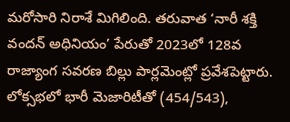మరోసారి నిరాశే మిగిలింది. తరువాత ‘నారీ శక్తి వందన్ అధినియం’ పేరుతో 2023లో 128వ రాజ్యాంగ సవరణ బిల్లు పార్లమెంట్లో ప్రవేశపెట్టారు. లోక్సభలో భారీ మెజారిటీతో (454/543),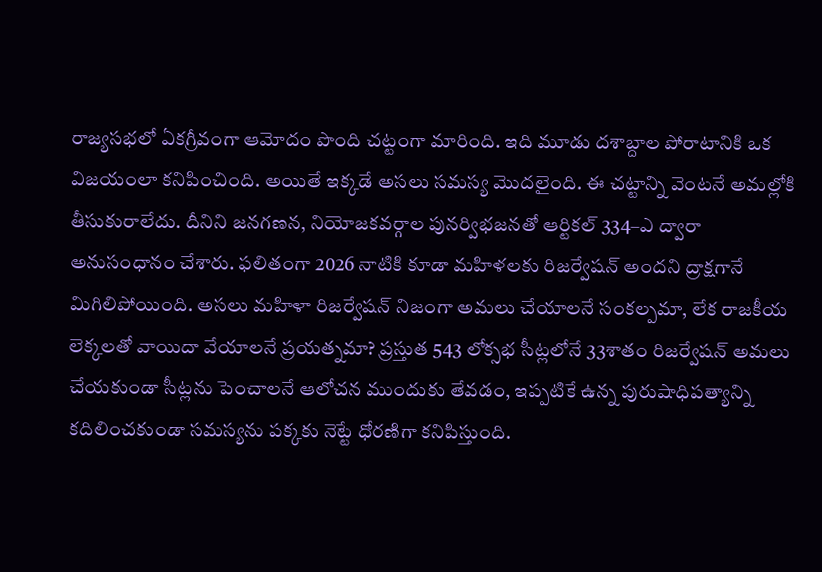రాజ్యసభలో ఏకగ్రీవంగా ఆమోదం పొంది చట్టంగా మారింది. ఇది మూడు దశాబ్దాల పోరాటానికి ఒక విజయంలా కనిపించింది. అయితే ఇక్కడే అసలు సమస్య మొదలైంది. ఈ చట్టాన్ని వెంటనే అమల్లోకి తీసుకురాలేదు. దీనిని జనగణన, నియోజకవర్గాల పునర్విభజనతో ఆర్టికల్ 334–ఎ ద్వారా అనుసంధానం చేశారు. ఫలితంగా 2026 నాటికి కూడా మహిళలకు రిజర్వేషన్ అందని ద్రాక్షగానే మిగిలిపోయింది. అసలు మహిళా రిజర్వేషన్ నిజంగా అమలు చేయాలనే సంకల్పమా, లేక రాజకీయ లెక్కలతో వాయిదా వేయాలనే ప్రయత్నమా? ప్రస్తుత 543 లోక్సభ సీట్లలోనే 33శాతం రిజర్వేషన్ అమలు చేయకుండా సీట్లను పెంచాలనే ఆలోచన ముందుకు తేవడం, ఇప్పటికే ఉన్న పురుషాధిపత్యాన్ని కదిలించకుండా సమస్యను పక్కకు నెట్టే ధోరణిగా కనిపిస్తుంది.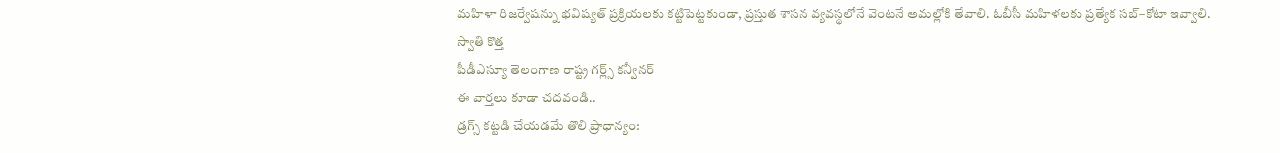మహిళా రిజర్వేషన్ను భవిష్యత్ ప్రక్రియలకు కట్టిపెట్టకుండా, ప్రస్తుత శాసన వ్యవస్థలోనే వెంటనే అమల్లోకి తేవాలి. ఓబీసీ మహిళలకు ప్రత్యేక సబ్–కోటా ఇవ్వాలి.
స్వాతి కొత్త
పీడీఎస్యూ తెలంగాణ రాష్ట్ర గర్ల్స్ కన్వీనర్
ఈ వార్తలు కూడా చదవండి..
డ్రగ్స్ కట్టడి చేయడమే తొలి ప్రాధాన్యం: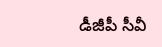డీజీపీ సీవీ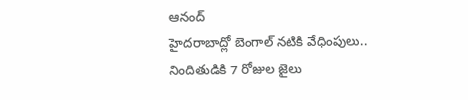ఆనంద్
హైదరాబాద్లో బెంగాల్ నటికి వేధింపులు.. నిందితుడికి 7 రోజుల జైలు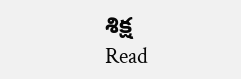శిక్ష
Read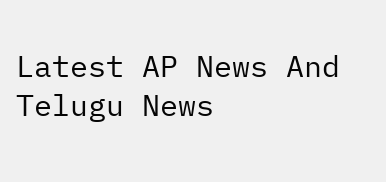Latest AP News And Telugu News